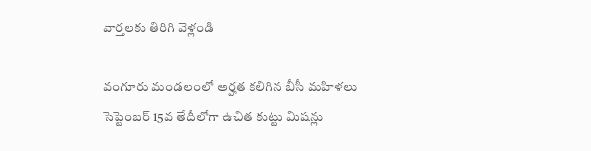వార్తలకు తిరిగి వెళ్లండి

వంగూరు మండలంలో అర్హత కలిగిన బీసీ మహిళలు సెప్టెంబర్ 15వ తేదీలోగా ఉచిత కుట్టు మిషన్లు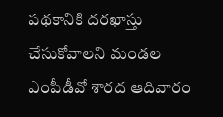పథకానికి దరఖాస్తు చేసుకోవాలని మండల ఎంపీడీవో శారద ఆదివారం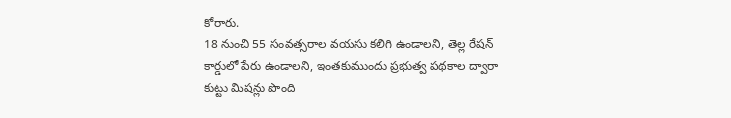కోరారు.
18 నుంచి 55 సంవత్సరాల వయసు కలిగి ఉండాలని, తెల్ల రేషన్ కార్డులో పేరు ఉండాలని, ఇంతకుముందు ప్రభుత్వ పథకాల ద్వారా కుట్టు మిషన్లు పొంది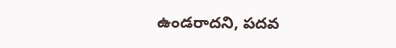ఉండరాదని, పదవ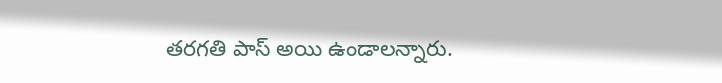తరగతి పాస్ అయి ఉండాలన్నారు.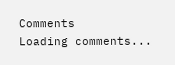Comments
Loading comments...